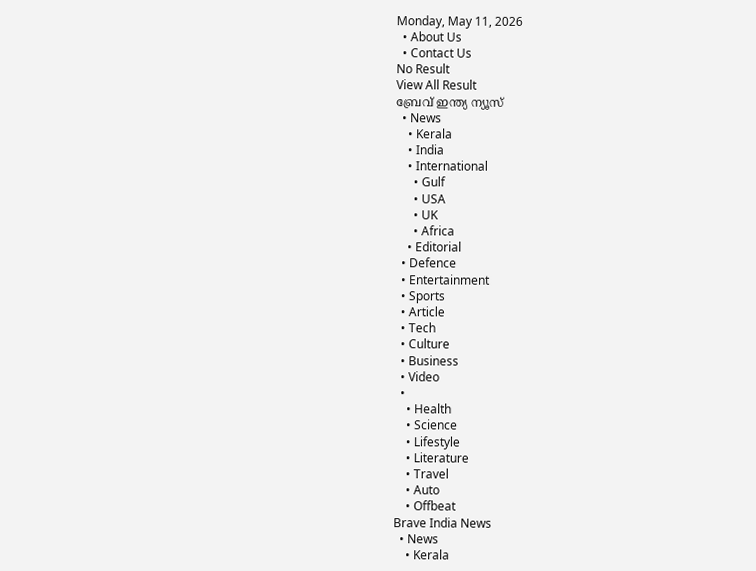Monday, May 11, 2026
  • About Us
  • Contact Us
No Result
View All Result
ബ്രേവ് ഇന്ത്യ ന്യൂസ്
  • News
    • Kerala
    • India
    • International
      • Gulf
      • USA
      • UK
      • Africa
    • Editorial
  • Defence
  • Entertainment
  • Sports
  • Article
  • Tech
  • Culture
  • Business
  • Video
  •
    • Health
    • Science
    • Lifestyle
    • Literature
    • Travel
    • Auto
    • Offbeat
Brave India News
  • News
    • Kerala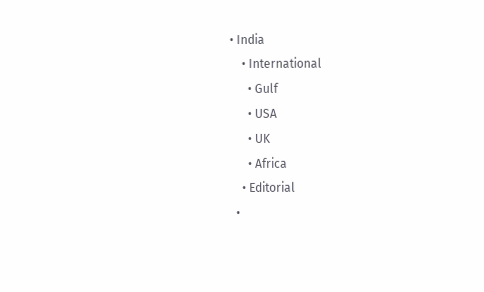• India
    • International
      • Gulf
      • USA
      • UK
      • Africa
    • Editorial
  •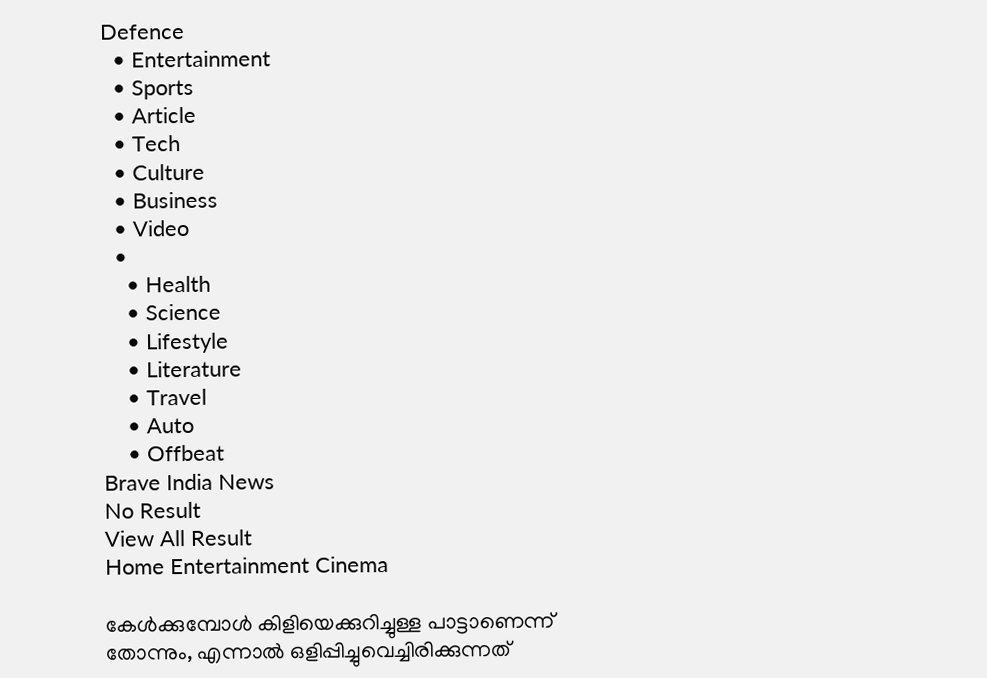Defence
  • Entertainment
  • Sports
  • Article
  • Tech
  • Culture
  • Business
  • Video
  •
    • Health
    • Science
    • Lifestyle
    • Literature
    • Travel
    • Auto
    • Offbeat
Brave India News
No Result
View All Result
Home Entertainment Cinema

കേൾക്കുമ്പോൾ കിളിയെക്കുറിച്ചുള്ള പാട്ടാണെന്ന് തോന്നും, എന്നാൽ ഒളിപ്പിച്ചുവെച്ചിരിക്കുന്നത്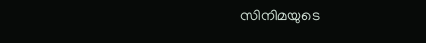സിനിമയുടെ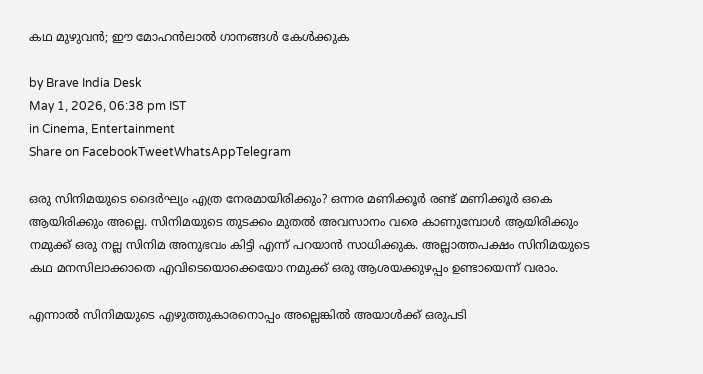കഥ മുഴുവൻ; ഈ മോഹൻലാൽ ഗാനങ്ങൾ കേൾക്കുക

by Brave India Desk
May 1, 2026, 06:38 pm IST
in Cinema, Entertainment
Share on FacebookTweetWhatsAppTelegram

ഒരു സിനിമയുടെ ദൈർഘ്യം എത്ര നേരമായിരിക്കും? ഒന്നര മണിക്കൂർ രണ്ട് മണിക്കൂർ ഒകെ ആയിരിക്കും അല്ലെ. സിനിമയുടെ തുടക്കം മുതൽ അവസാനം വരെ കാണുമ്പോൾ ആയിരിക്കും നമുക്ക് ഒരു നല്ല സിനിമ അനുഭവം കിട്ടി എന്ന് പറയാൻ സാധിക്കുക. അല്ലാത്തപക്ഷം സിനിമയുടെ കഥ മനസിലാക്കാതെ എവിടെയൊക്കെയോ നമുക്ക് ഒരു ആശയക്കുഴപ്പം ഉണ്ടായെന്ന് വരാം.

എന്നാൽ സിനിമയുടെ എഴുത്തുകാരനൊപ്പം അല്ലെങ്കിൽ അയാൾക്ക് ഒരുപടി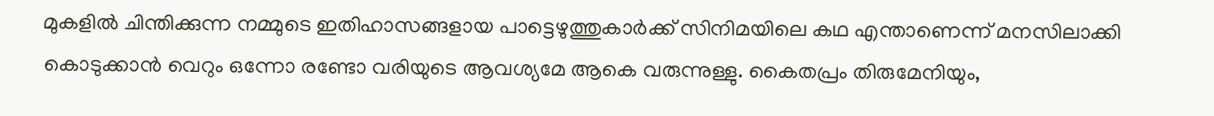മുകളിൽ ചിന്തിക്കുന്ന നമ്മുടെ ഇതിഹാസങ്ങളായ പാട്ടെഴുത്തുകാർക്ക് സിനിമയിലെ കഥ എന്താണെന്ന് മനസിലാക്കി കൊടുക്കാൻ വെറും ഒന്നോ രണ്ടോ വരിയുടെ ആവശ്യമേ ആകെ വരുന്നുള്ളു. കൈതപ്രം തിരുമേനിയും,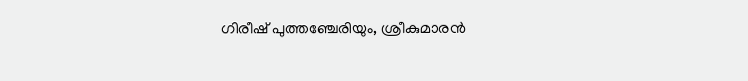ഗിരീഷ് പുത്തഞ്ചേരിയും, ശ്രീകുമാരൻ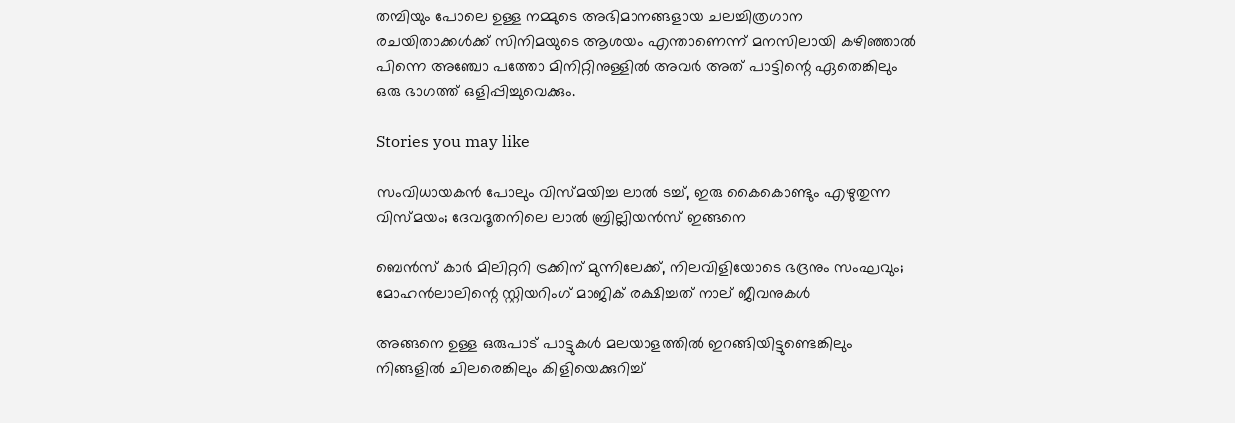തമ്പിയും പോലെ ഉള്ള നമ്മുടെ അഭിമാനങ്ങളായ ചലച്ചിത്രഗാന രചയിതാക്കൾക്ക് സിനിമയുടെ ആശയം എന്താണെന്ന് മനസിലായി കഴിഞ്ഞാൽ പിന്നെ അഞ്ചോ പത്തോ മിനിറ്റിനുള്ളിൽ അവർ അത് പാട്ടിന്റെ ഏതെങ്കിലും ഒരു ഭാഗത്ത് ഒളിപ്പിച്ചുവെക്കും.

Stories you may like

സംവിധായകൻ പോലും വിസ്മയിച്ച ലാൽ ടച്ച്, ഇരു കൈകൊണ്ടും എഴുതുന്ന വിസ്മയം; ദേവദൂതനിലെ ലാൽ ബ്രില്ലിയൻസ് ഇങ്ങനെ

ബെൻസ് കാർ മിലിറ്ററി ട്രക്കിന് മുന്നിലേക്ക്, നിലവിളിയോടെ ഭദ്രനും സംഘവും; മോഹൻലാലിന്റെ സ്റ്റിയറിംഗ് മാജിക് രക്ഷിച്ചത് നാല് ജീവനുകൾ

അങ്ങനെ ഉള്ള ഒരുപാട് പാട്ടുകൾ മലയാളത്തിൽ ഇറങ്ങിയിട്ടുണ്ടെങ്കിലും നിങ്ങളിൽ ചിലരെങ്കിലും കിളിയെക്കുറിച്ച്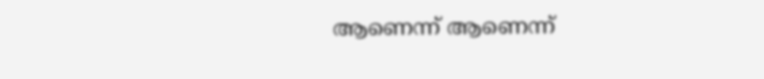ആണെന്ന് ആണെന്ന്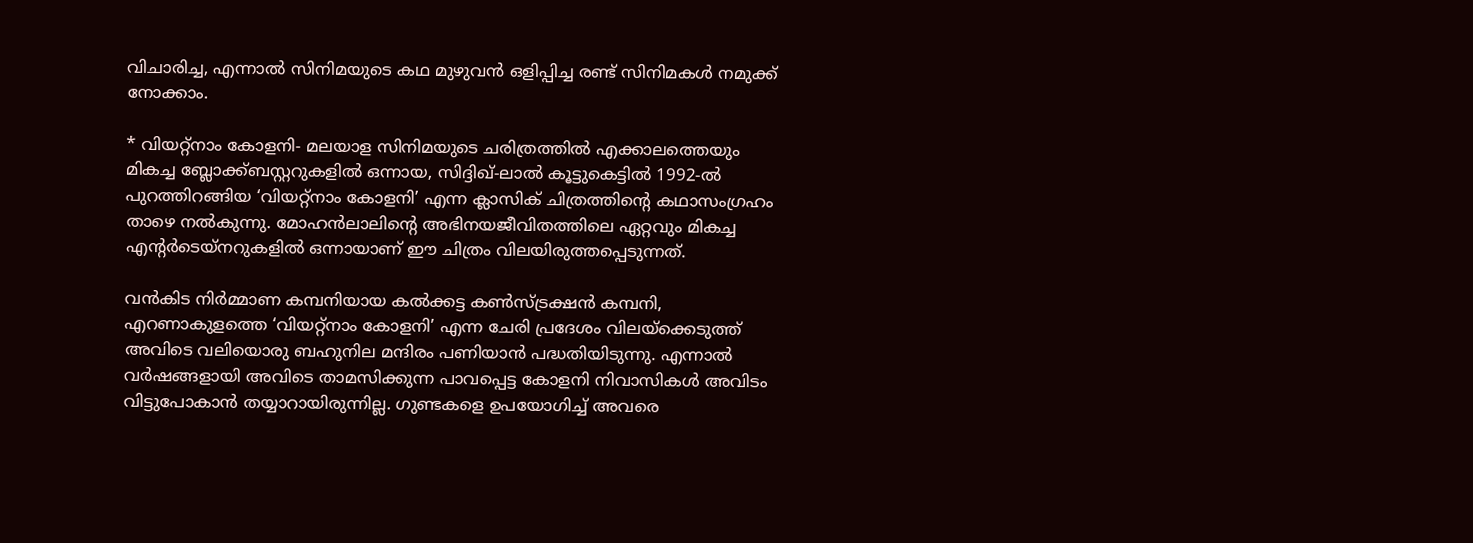വിചാരിച്ച, എന്നാൽ സിനിമയുടെ കഥ മുഴുവൻ ഒളിപ്പിച്ച രണ്ട് സിനിമകൾ നമുക്ക് നോക്കാം.

* വിയറ്റ്നാം കോളനി- മലയാള സിനിമയുടെ ചരിത്രത്തിൽ എക്കാലത്തെയും മികച്ച ബ്ലോക്ക്ബസ്റ്ററുകളിൽ ഒന്നായ, സിദ്ദിഖ്-ലാൽ കൂട്ടുകെട്ടിൽ 1992-ൽ പുറത്തിറങ്ങിയ ‘വിയറ്റ്നാം കോളനി’ എന്ന ക്ലാസിക് ചിത്രത്തിന്റെ കഥാസംഗ്രഹം താഴെ നൽകുന്നു. മോഹൻലാലിന്റെ അഭിനയജീവിതത്തിലെ ഏറ്റവും മികച്ച എന്റർടെയ്നറുകളിൽ ഒന്നായാണ് ഈ ചിത്രം വിലയിരുത്തപ്പെടുന്നത്.

വൻകിട നിർമ്മാണ കമ്പനിയായ കൽക്കട്ട കൺസ്ട്രക്ഷൻ കമ്പനി, എറണാകുളത്തെ ‘വിയറ്റ്നാം കോളനി’ എന്ന ചേരി പ്രദേശം വിലയ്‌ക്കെടുത്ത് അവിടെ വലിയൊരു ബഹുനില മന്ദിരം പണിയാൻ പദ്ധതിയിടുന്നു. എന്നാൽ വർഷങ്ങളായി അവിടെ താമസിക്കുന്ന പാവപ്പെട്ട കോളനി നിവാസികൾ അവിടം വിട്ടുപോകാൻ തയ്യാറായിരുന്നില്ല. ഗുണ്ടകളെ ഉപയോഗിച്ച് അവരെ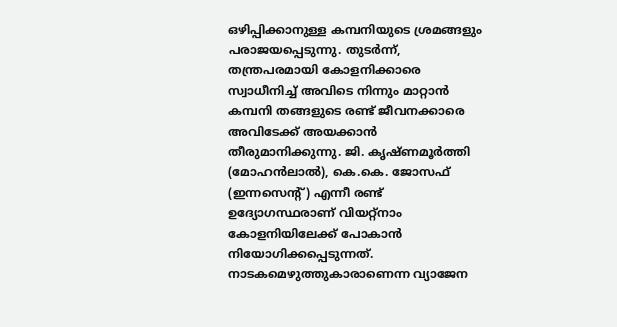ഒഴിപ്പിക്കാനുള്ള കമ്പനിയുടെ ശ്രമങ്ങളും പരാജയപ്പെടുന്നു. തുടർന്ന്, തന്ത്രപരമായി കോളനിക്കാരെ സ്വാധീനിച്ച് അവിടെ നിന്നും മാറ്റാൻ കമ്പനി തങ്ങളുടെ രണ്ട് ജീവനക്കാരെ അവിടേക്ക് അയക്കാൻ തീരുമാനിക്കുന്നു. ജി. കൃഷ്ണമൂർത്തി (മോഹൻലാൽ), കെ.കെ. ജോസഫ് (ഇന്നസെന്റ്) എന്നീ രണ്ട് ഉദ്യോഗസ്ഥരാണ് വിയറ്റ്നാം കോളനിയിലേക്ക് പോകാൻ നിയോഗിക്കപ്പെടുന്നത്. നാടകമെഴുത്തുകാരാണെന്ന വ്യാജേന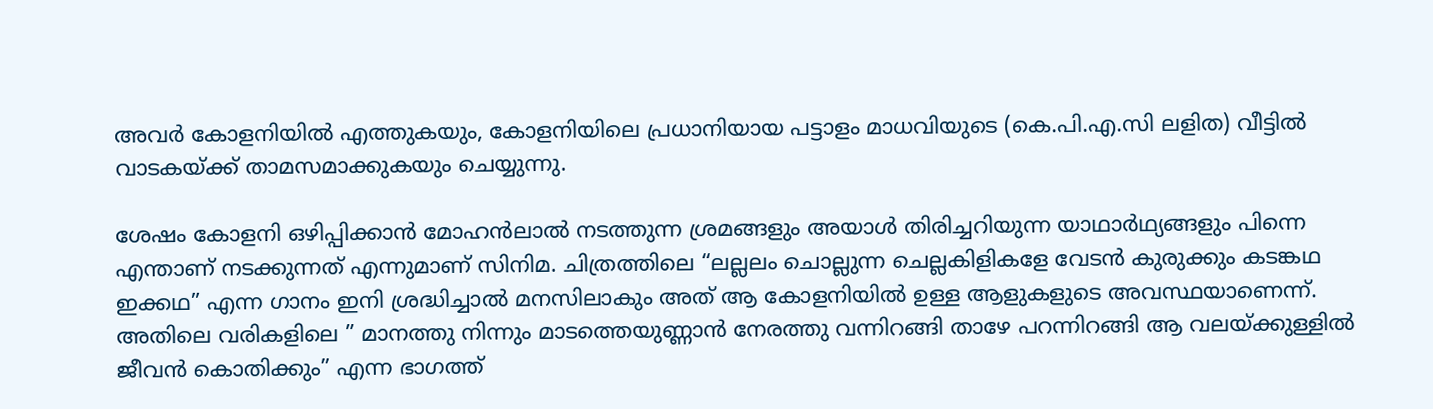അവർ കോളനിയിൽ എത്തുകയും, കോളനിയിലെ പ്രധാനിയായ പട്ടാളം മാധവിയുടെ (കെ.പി.എ.സി ലളിത) വീട്ടിൽ വാടകയ്ക്ക് താമസമാക്കുകയും ചെയ്യുന്നു.

ശേഷം കോളനി ഒഴിപ്പിക്കാൻ മോഹൻലാൽ നടത്തുന്ന ശ്രമങ്ങളും അയാൾ തിരിച്ചറിയുന്ന യാഥാർഥ്യങ്ങളും പിന്നെ എന്താണ് നടക്കുന്നത് എന്നുമാണ് സിനിമ. ചിത്രത്തിലെ “ലല്ലലം ചൊല്ലുന്ന ചെല്ലകിളികളേ വേടൻ കുരുക്കും കടങ്കഥ ഇക്കഥ” എന്ന ഗാനം ഇനി ശ്രദ്ധിച്ചാൽ മനസിലാകും അത് ആ കോളനിയിൽ ഉള്ള ആളുകളുടെ അവസ്ഥയാണെന്ന്. അതിലെ വരികളിലെ ” മാനത്തു നിന്നും മാടത്തെയുണ്ണാൻ നേരത്തു വന്നിറങ്ങി താഴേ പറന്നിറങ്ങി ആ വലയ്ക്കുള്ളിൽ ജീവൻ കൊതിക്കും” എന്ന ഭാഗത്ത്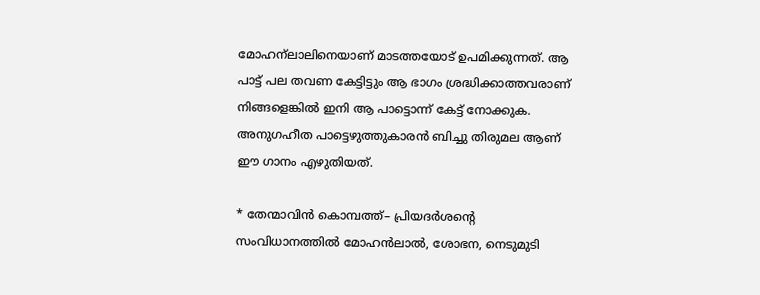മോഹന്ലാലിനെയാണ് മാടത്തയോട് ഉപമിക്കുന്നത്. ആ പാട്ട് പല തവണ കേട്ടിട്ടും ആ ഭാഗം ശ്രദ്ധിക്കാത്തവരാണ് നിങ്ങളെങ്കിൽ ഇനി ആ പാട്ടൊന്ന് കേട്ട് നോക്കുക. അനുഗഹീത പാട്ടെഴുത്തുകാരൻ ബിച്ചു തിരുമല ആണ് ഈ ഗാനം എഴുതിയത്.

* തേന്മാവിൻ കൊമ്പത്ത്– പ്രിയദർശന്റെ സംവിധാനത്തിൽ മോഹൻലാൽ, ശോഭന, നെടുമുടി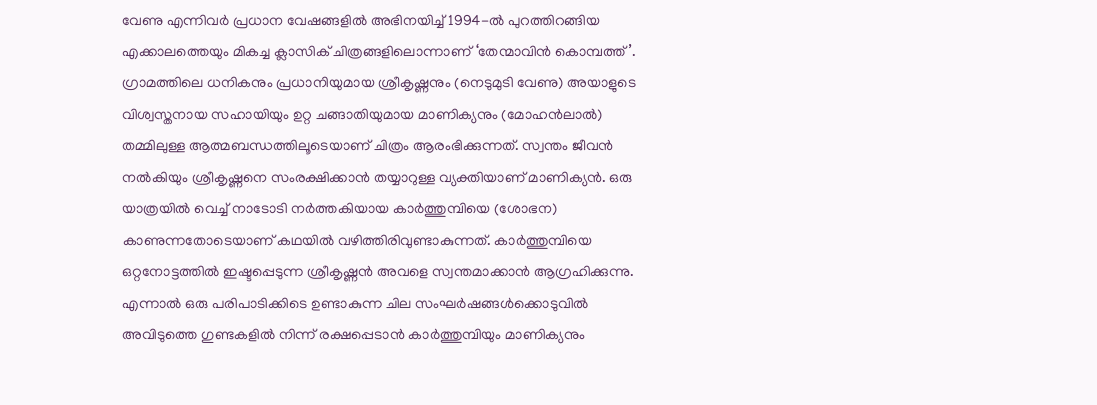വേണു എന്നിവർ പ്രധാന വേഷങ്ങളിൽ അഭിനയിച്ച് 1994-ൽ പുറത്തിറങ്ങിയ എക്കാലത്തെയും മികച്ച ക്ലാസിക് ചിത്രങ്ങളിലൊന്നാണ് ‘തേന്മാവിൻ കൊമ്പത്ത്’. ഗ്രാമത്തിലെ ധനികനും പ്രധാനിയുമായ ശ്രീകൃഷ്ണനും (നെടുമുടി വേണു) അയാളുടെ വിശ്വസ്തനായ സഹായിയും ഉറ്റ ചങ്ങാതിയുമായ മാണിക്യനും (മോഹൻലാൽ) തമ്മിലുള്ള ആത്മബന്ധത്തിലൂടെയാണ് ചിത്രം ആരംഭിക്കുന്നത്. സ്വന്തം ജീവൻ നൽകിയും ശ്രീകൃഷ്ണനെ സംരക്ഷിക്കാൻ തയ്യാറുള്ള വ്യക്തിയാണ് മാണിക്യൻ. ഒരു യാത്രയിൽ വെച്ച് നാടോടി നർത്തകിയായ കാർത്തുമ്പിയെ (ശോഭന) കാണുന്നതോടെയാണ് കഥയിൽ വഴിത്തിരിവുണ്ടാകുന്നത്. കാർത്തുമ്പിയെ ഒറ്റനോട്ടത്തിൽ ഇഷ്ടപ്പെടുന്ന ശ്രീകൃഷ്ണൻ അവളെ സ്വന്തമാക്കാൻ ആഗ്രഹിക്കുന്നു. എന്നാൽ ഒരു പരിപാടിക്കിടെ ഉണ്ടാകുന്ന ചില സംഘർഷങ്ങൾക്കൊടുവിൽ അവിടുത്തെ ഗുണ്ടകളിൽ നിന്ന് രക്ഷപ്പെടാൻ കാർത്തുമ്പിയും മാണിക്യനും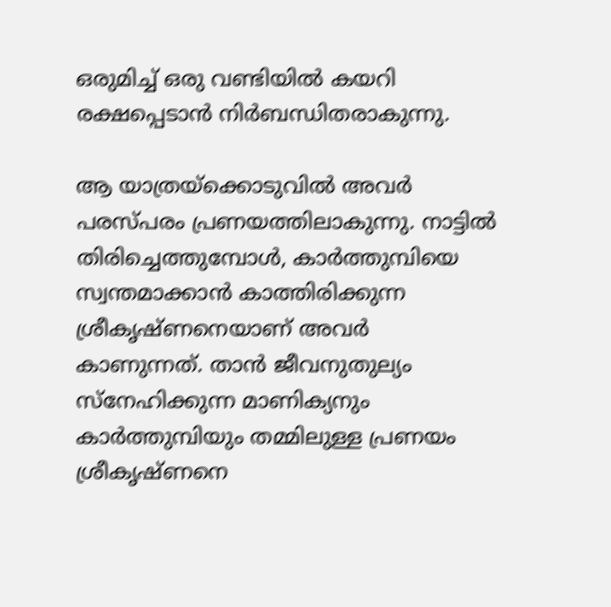ഒരുമിച്ച് ഒരു വണ്ടിയിൽ കയറി രക്ഷപ്പെടാൻ നിർബന്ധിതരാകുന്നു.

ആ യാത്രയ്ക്കൊടുവിൽ അവർ പരസ്പരം പ്രണയത്തിലാകുന്നു. നാട്ടിൽ തിരിച്ചെത്തുമ്പോൾ, കാർത്തുമ്പിയെ സ്വന്തമാക്കാൻ കാത്തിരിക്കുന്ന ശ്രീകൃഷ്ണനെയാണ് അവർ കാണുന്നത്. താൻ ജീവനുതുല്യം സ്നേഹിക്കുന്ന മാണിക്യനും കാർത്തുമ്പിയും തമ്മിലുള്ള പ്രണയം ശ്രീകൃഷ്ണനെ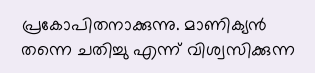പ്രകോപിതനാക്കുന്നു. മാണിക്യൻ തന്നെ ചതിച്ചു എന്ന് വിശ്വസിക്കുന്ന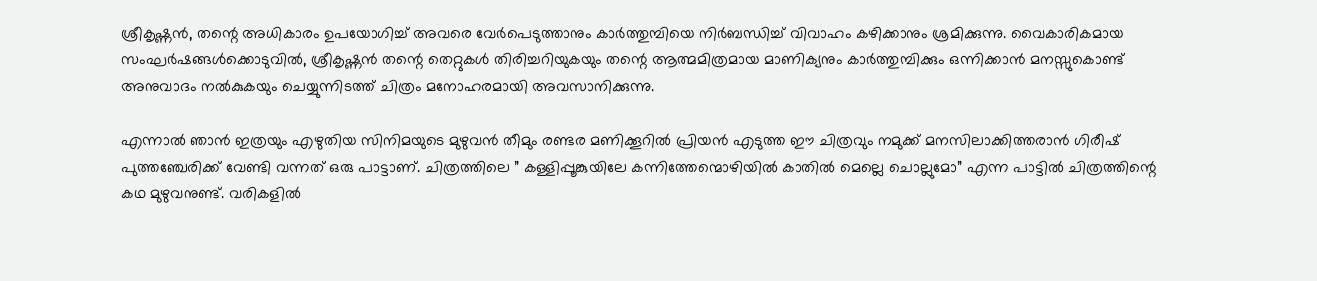ശ്രീകൃഷ്ണൻ, തന്റെ അധികാരം ഉപയോഗിച്ച് അവരെ വേർപെടുത്താനും കാർത്തുമ്പിയെ നിർബന്ധിച്ച് വിവാഹം കഴിക്കാനും ശ്രമിക്കുന്നു. വൈകാരികമായ സംഘർഷങ്ങൾക്കൊടുവിൽ, ശ്രീകൃഷ്ണൻ തന്റെ തെറ്റുകൾ തിരിച്ചറിയുകയും തന്റെ ആത്മമിത്രമായ മാണിക്യനും കാർത്തുമ്പിക്കും ഒന്നിക്കാൻ മനസ്സുകൊണ്ട് അനുവാദം നൽകുകയും ചെയ്യുന്നിടത്ത് ചിത്രം മനോഹരമായി അവസാനിക്കുന്നു.

എന്നാൽ ഞാൻ ഇത്രയും എഴുതിയ സിനിമയുടെ മുഴുവൻ തീമും രണ്ടര മണിക്കൂറിൽ പ്രിയൻ എടുത്ത ഈ ചിത്രവും നമുക്ക് മനസിലാക്കിത്തരാൻ ഗിരീഷ് പുത്തഞ്ചേരിക്ക് വേണ്ടി വന്നത് ഒരു പാട്ടാണ്. ചിത്രത്തിലെ ” കള്ളിപ്പൂങ്കുയിലേ കന്നിത്തേന്മൊഴിയിൽ കാതിൽ മെല്ലെ ചൊല്ലുമോ” എന്ന പാട്ടിൽ ചിത്രത്തിന്റെ കഥ മുഴുവനുണ്ട്. വരികളിൽ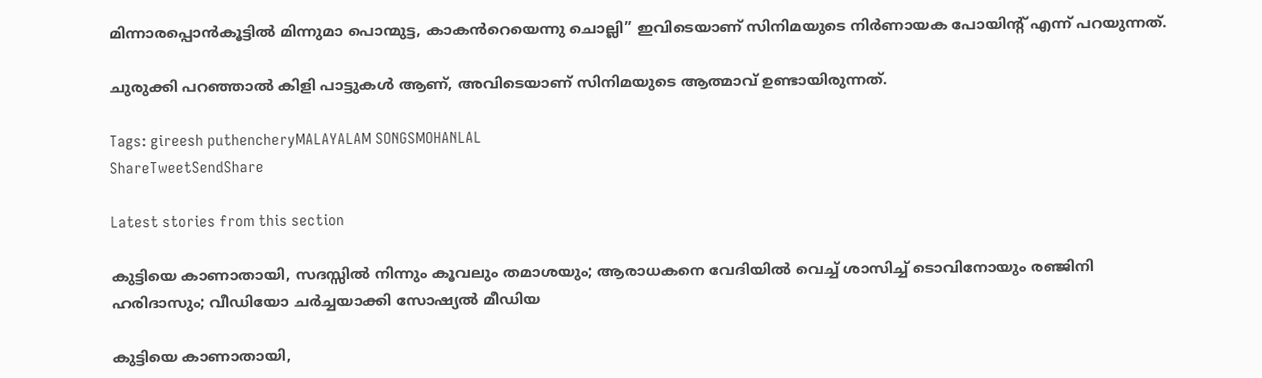മിന്നാരപ്പൊൻ‌കൂട്ടിൽ മിന്നുമാ പൊന്മുട്ട, കാകൻ‌റെയെന്നു ചൊല്ലി” ഇവിടെയാണ് സിനിമയുടെ നിർണായക പോയിന്റ് എന്ന് പറയുന്നത്.

ചുരുക്കി പറഞ്ഞാൽ കിളി പാട്ടുകൾ ആണ്, അവിടെയാണ് സിനിമയുടെ ആത്മാവ് ഉണ്ടായിരുന്നത്.

Tags: gireesh puthencheryMALAYALAM SONGSMOHANLAL
ShareTweetSendShare

Latest stories from this section

കുട്ടിയെ കാണാതായി, സദസ്സിൽ നിന്നും കൂവലും തമാശയും; ആരാധകനെ വേദിയിൽ വെച്ച് ശാസിച്ച് ടൊവിനോയും രഞ്ജിനി ഹരിദാസും; വീഡിയോ ചർച്ചയാക്കി സോഷ്യൽ മീഡിയ

കുട്ടിയെ കാണാതായി,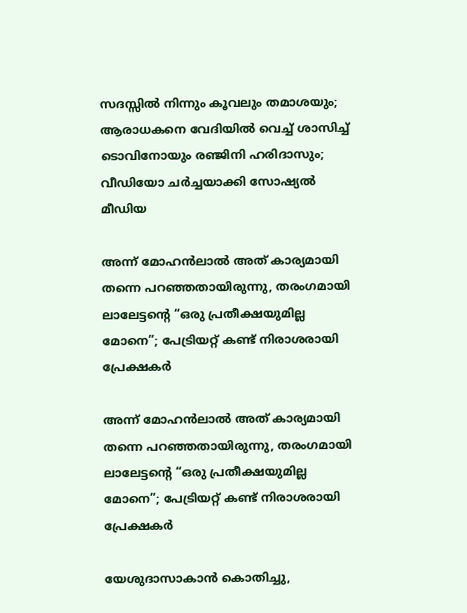സദസ്സിൽ നിന്നും കൂവലും തമാശയും; ആരാധകനെ വേദിയിൽ വെച്ച് ശാസിച്ച് ടൊവിനോയും രഞ്ജിനി ഹരിദാസും; വീഡിയോ ചർച്ചയാക്കി സോഷ്യൽ മീഡിയ

അന്ന് മോഹൻലാൽ അത് കാര്യമായി തന്നെ പറഞ്ഞതായിരുന്നു, തരംഗമായി ലാലേട്ടന്റെ “ഒരു പ്രതീക്ഷയുമില്ല മോനെ”; പേട്രിയറ്റ് കണ്ട് നിരാശരായി പ്രേക്ഷകർ

അന്ന് മോഹൻലാൽ അത് കാര്യമായി തന്നെ പറഞ്ഞതായിരുന്നു, തരംഗമായി ലാലേട്ടന്റെ “ഒരു പ്രതീക്ഷയുമില്ല മോനെ”; പേട്രിയറ്റ് കണ്ട് നിരാശരായി പ്രേക്ഷകർ

യേശുദാസാകാൻ കൊതിച്ചു,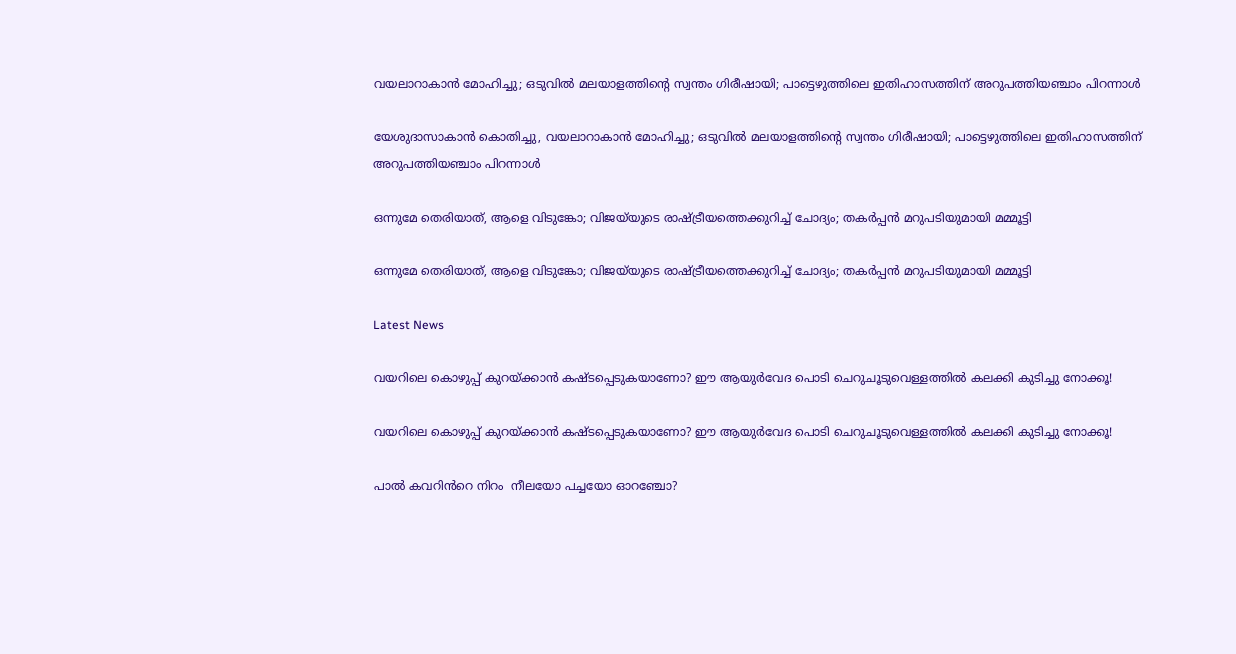വയലാറാകാൻ മോഹിച്ചു; ഒടുവിൽ മലയാളത്തിന്റെ സ്വന്തം ഗിരീഷായി; പാട്ടെഴുത്തിലെ ഇതിഹാസത്തിന് അറുപത്തിയഞ്ചാം പിറന്നാൾ

യേശുദാസാകാൻ കൊതിച്ചു, വയലാറാകാൻ മോഹിച്ചു; ഒടുവിൽ മലയാളത്തിന്റെ സ്വന്തം ഗിരീഷായി; പാട്ടെഴുത്തിലെ ഇതിഹാസത്തിന് അറുപത്തിയഞ്ചാം പിറന്നാൾ

ഒന്നുമേ തെരിയാത്, ആളെ വിടുങ്കോ; വിജയ്‌യുടെ രാഷ്ട്രീയത്തെക്കുറിച്ച് ചോദ്യം; തകർപ്പൻ മറുപടിയുമായി മമ്മൂട്ടി

ഒന്നുമേ തെരിയാത്, ആളെ വിടുങ്കോ; വിജയ്‌യുടെ രാഷ്ട്രീയത്തെക്കുറിച്ച് ചോദ്യം; തകർപ്പൻ മറുപടിയുമായി മമ്മൂട്ടി

Latest News

വയറിലെ കൊഴുപ്പ് കുറയ്ക്കാൻ കഷ്ടപ്പെടുകയാണോ? ഈ ആയുർവേദ പൊടി ചെറുചൂടുവെള്ളത്തിൽ കലക്കി കുടിച്ചു നോക്കൂ!

വയറിലെ കൊഴുപ്പ് കുറയ്ക്കാൻ കഷ്ടപ്പെടുകയാണോ? ഈ ആയുർവേദ പൊടി ചെറുചൂടുവെള്ളത്തിൽ കലക്കി കുടിച്ചു നോക്കൂ!

പാൽ കവറിൻറെ നിറം  നീലയോ പച്ചയോ ഓറഞ്ചോ?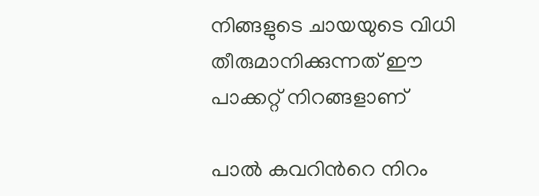നിങ്ങളുടെ ചായയുടെ വിധി തീരുമാനിക്കുന്നത് ഈ പാക്കറ്റ് നിറങ്ങളാണ്

പാൽ കവറിൻറെ നിറം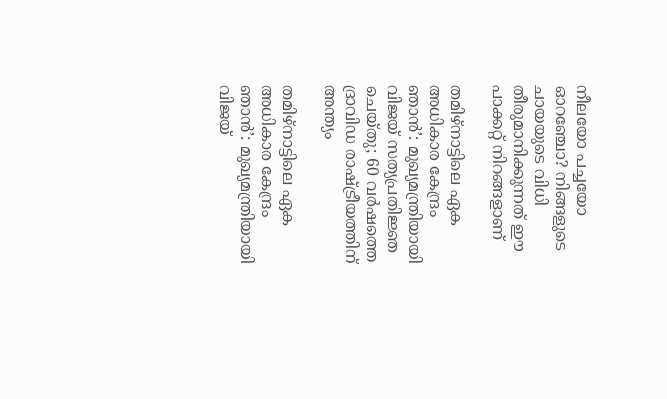നീലയോ പച്ചയോ ഓറഞ്ചോ? നിങ്ങളുടെ ചായയുടെ വിധി തീരുമാനിക്കുന്നത് ഈ പാക്കറ്റ് നിറങ്ങളാണ്

തമിഴ്‌നാട്ടിലെ ഏക അധികാര കേന്ദ്രം ഞാൻ’: മുഖ്യമന്ത്രിയായി വിജയ് സത്യപ്രതിജ്ഞ ചെയ്തു; 60 വർഷത്തെ ദ്രാവിഡ രാഷ്ട്രീയത്തിന് അന്ത്യം

തമിഴ്‌നാട്ടിലെ ഏക അധികാര കേന്ദ്രം ഞാൻ’: മുഖ്യമന്ത്രിയായി വിജയ്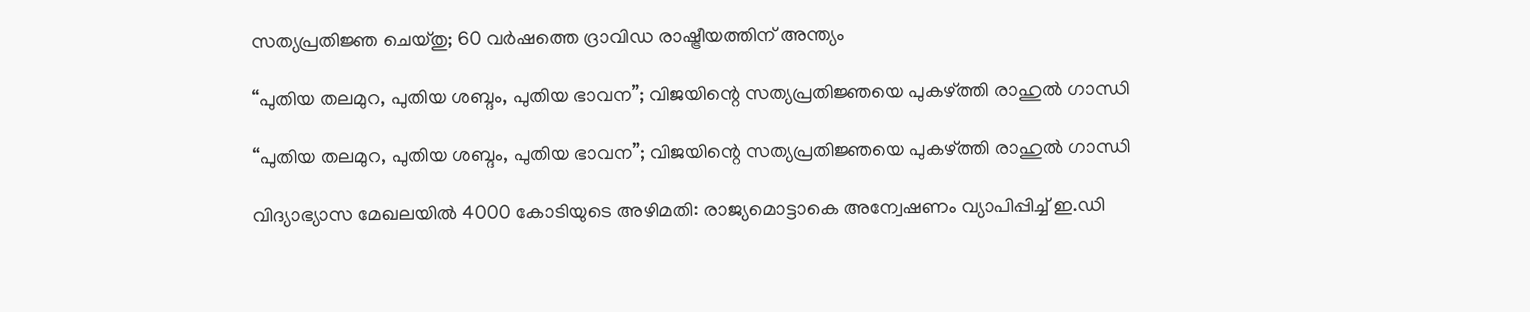സത്യപ്രതിജ്ഞ ചെയ്തു; 60 വർഷത്തെ ദ്രാവിഡ രാഷ്ട്രീയത്തിന് അന്ത്യം

“പുതിയ തലമുറ, പുതിയ ശബ്ദം, പുതിയ ഭാവന”; വിജയിന്റെ സത്യപ്രതിജ്ഞയെ പുകഴ്ത്തി രാഹുൽ ഗാന്ധി

“പുതിയ തലമുറ, പുതിയ ശബ്ദം, പുതിയ ഭാവന”; വിജയിന്റെ സത്യപ്രതിജ്ഞയെ പുകഴ്ത്തി രാഹുൽ ഗാന്ധി

വിദ്യാഭ്യാസ മേഖലയിൽ 4000 കോടിയുടെ അഴിമതി: രാജ്യമൊട്ടാകെ അന്വേഷണം വ്യാപിപ്പിച്ച് ഇ.ഡി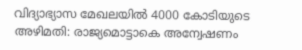വിദ്യാഭ്യാസ മേഖലയിൽ 4000 കോടിയുടെ അഴിമതി: രാജ്യമൊട്ടാകെ അന്വേഷണം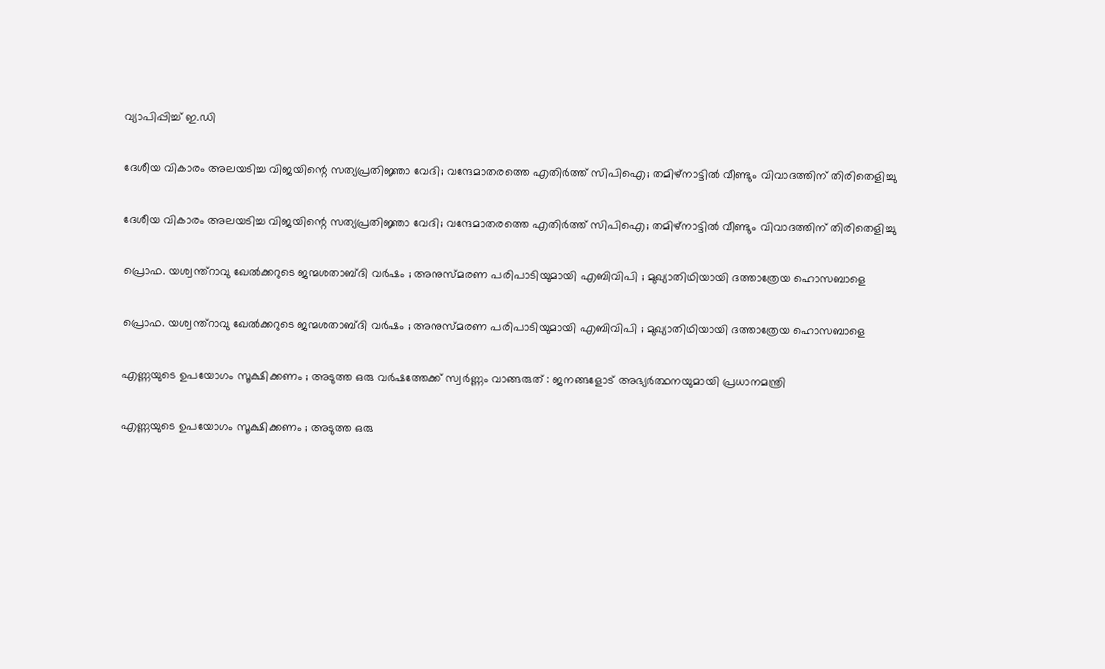വ്യാപിപ്പിച്ച് ഇ.ഡി

ദേശീയ വികാരം അലയടിച്ച വിജയിന്റെ സത്യപ്രതിജ്ഞാ വേദി; വന്ദേമാതരത്തെ എതിർത്ത് സിപിഐ; തമിഴ്‌നാട്ടിൽ വീണ്ടും വിവാദത്തിന് തിരിതെളിച്ചു

ദേശീയ വികാരം അലയടിച്ച വിജയിന്റെ സത്യപ്രതിജ്ഞാ വേദി; വന്ദേമാതരത്തെ എതിർത്ത് സിപിഐ; തമിഴ്‌നാട്ടിൽ വീണ്ടും വിവാദത്തിന് തിരിതെളിച്ചു

പ്രൊഫ. യശ്വന്ത്റാവു ഖേൽക്കറുടെ ജന്മശതാബ്ദി വർഷം ; അനുസ്മരണ പരിപാടിയുമായി എബിവിപി ; മുഖ്യാതിഥിയായി ദത്താത്രേയ ഹൊസബാളെ

പ്രൊഫ. യശ്വന്ത്റാവു ഖേൽക്കറുടെ ജന്മശതാബ്ദി വർഷം ; അനുസ്മരണ പരിപാടിയുമായി എബിവിപി ; മുഖ്യാതിഥിയായി ദത്താത്രേയ ഹൊസബാളെ

എണ്ണയുടെ ഉപയോഗം സൂക്ഷിക്കണം ; അടുത്ത ഒരു വർഷത്തേക്ക് സ്വർണ്ണം വാങ്ങരുത് : ജനങ്ങളോട് അഭ്യർത്ഥനയുമായി പ്രധാനമന്ത്രി

എണ്ണയുടെ ഉപയോഗം സൂക്ഷിക്കണം ; അടുത്ത ഒരു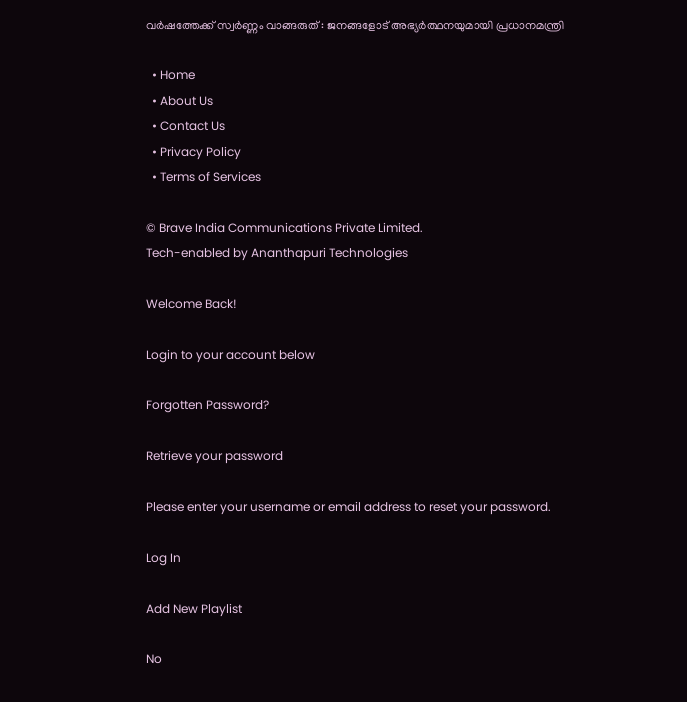വർഷത്തേക്ക് സ്വർണ്ണം വാങ്ങരുത് : ജനങ്ങളോട് അഭ്യർത്ഥനയുമായി പ്രധാനമന്ത്രി

  • Home
  • About Us
  • Contact Us
  • Privacy Policy
  • Terms of Services

© Brave India Communications Private Limited.
Tech-enabled by Ananthapuri Technologies

Welcome Back!

Login to your account below

Forgotten Password?

Retrieve your password

Please enter your username or email address to reset your password.

Log In

Add New Playlist

No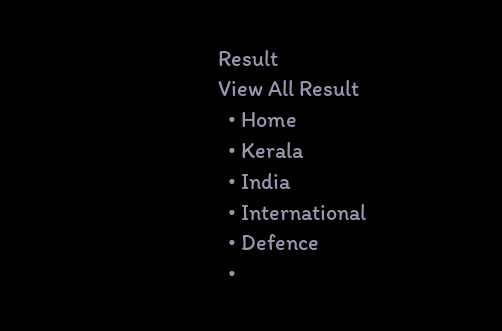Result
View All Result
  • Home
  • Kerala
  • India
  • International
  • Defence
  •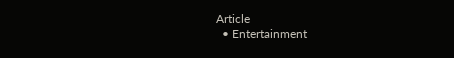Article
  • Entertainment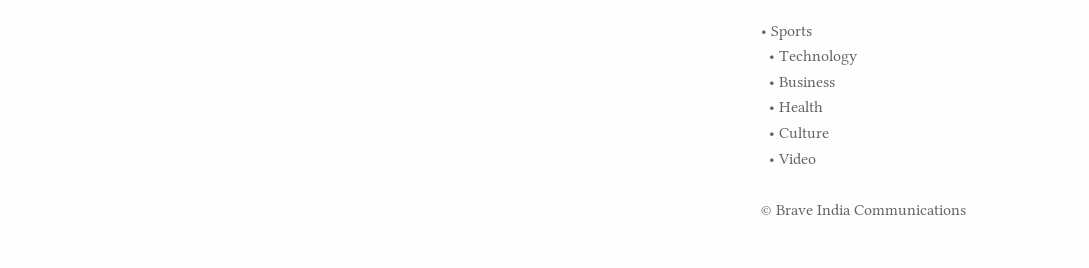• Sports
  • Technology
  • Business
  • Health
  • Culture
  • Video

© Brave India Communications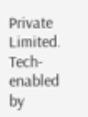Private Limited.
Tech-enabled by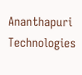Ananthapuri Technologies